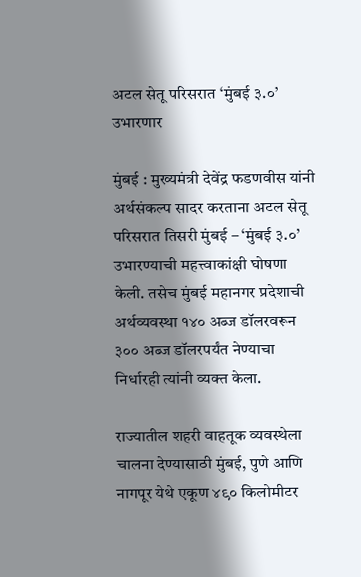अटल सेतू परिसरात ‘मुंबई ३.०’ उभारणार

मुंबई : मुख्यमंत्री देवेंद्र फडणवीस यांनी अर्थसंकल्प सादर करताना अटल सेतू परिसरात तिसरी मुंबई – ‘मुंबई ३.०’ उभारण्याची महत्त्वाकांक्षी घोषणा केली. तसेच मुंबई महानगर प्रदेशाची अर्थव्यवस्था १४० अब्ज डॉलरवरून ३०० अब्ज डॉलरपर्यंत नेण्याचा निर्धारही त्यांनी व्यक्त केला.

राज्यातील शहरी वाहतूक व्यवस्थेला चालना देण्यासाठी मुंबई, पुणे आणि नागपूर येथे एकूण ४९० किलोमीटर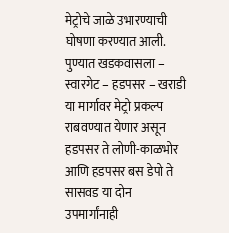मेट्रोचे जाळे उभारण्याची घोषणा करण्यात आली. पुण्यात खडकवासला – स्वारगेट – हडपसर – खराडी या मार्गावर मेट्रो प्रकल्प राबवण्यात येणार असून हडपसर ते लोणी-काळभोर आणि हडपसर बस डेपो ते सासवड या दोन उपमार्गांनाही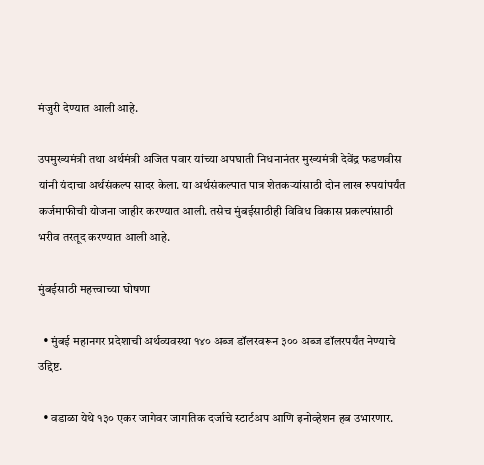मंजुरी देण्यात आली आहे.

उपमुख्यमंत्री तथा अर्थमंत्री अजित पवार यांच्या अपघाती निधनानंतर मुख्यमंत्री देवेंद्र फडणवीस यांनी यंदाचा अर्थसंकल्प सादर केला. या अर्थसंकल्पात पात्र शेतकऱ्यांसाठी दोन लाख रुपयांपर्यंत कर्जमाफीची योजना जाहीर करण्यात आली. तसेच मुंबईसाठीही विविध विकास प्रकल्पांसाठी भरीव तरतूद करण्यात आली आहे.

मुंबईसाठी महत्त्वाच्या घोषणा

  • मुंबई महानगर प्रदेशाची अर्थव्यवस्था १४० अब्ज डॉलरवरून ३०० अब्ज डॉलरपर्यंत नेण्याचे उद्दिष्ट.

  • वडाळा येथे १३० एकर जागेवर जागतिक दर्जाचे स्टार्टअप आणि इनोव्हेशन हब उभारणार.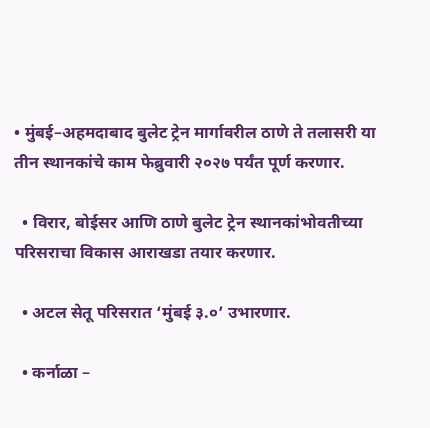• मुंबई–अहमदाबाद बुलेट ट्रेन मार्गावरील ठाणे ते तलासरी या तीन स्थानकांचे काम फेब्रुवारी २०२७ पर्यंत पूर्ण करणार.

  • विरार, बोईसर आणि ठाणे बुलेट ट्रेन स्थानकांभोवतीच्या परिसराचा विकास आराखडा तयार करणार.

  • अटल सेतू परिसरात ‘मुंबई ३.०’ उभारणार.

  • कर्नाळा –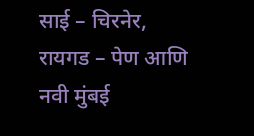साई – चिरनेर, रायगड – पेण आणि नवी मुंबई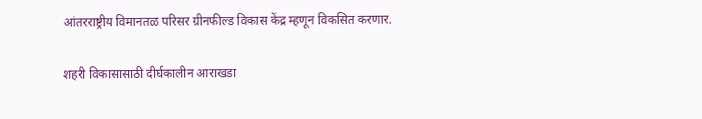आंतरराष्ट्रीय विमानतळ परिसर ग्रीनफील्ड विकास केंद्र म्हणून विकसित करणार.

शहरी विकासासाठी दीर्घकालीन आराखडा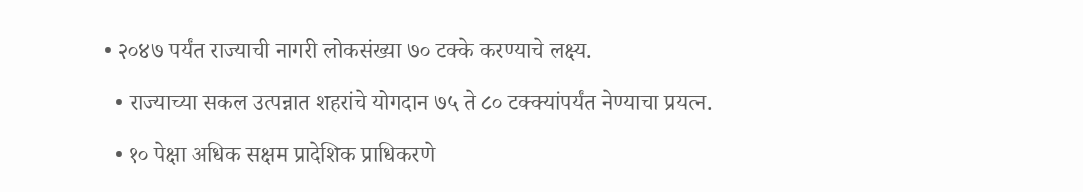• २०४७ पर्यंत राज्याची नागरी लोकसंख्या ७० टक्के करण्याचे लक्ष्य.

  • राज्याच्या सकल उत्पन्नात शहरांचे योगदान ७५ ते ८० टक्क्यांपर्यंत नेण्याचा प्रयत्न.

  • १० पेक्षा अधिक सक्षम प्रादेशिक प्राधिकरणे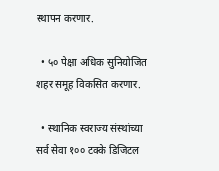स्थापन करणार.

  • ५० पेक्षा अधिक सुनियोजित शहर समूह विकसित करणार.

  • स्थानिक स्वराज्य संस्थांच्या सर्व सेवा १०० टक्के डिजिटल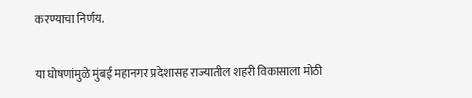करण्याचा निर्णय.

या घोषणांमुळे मुंबई महानगर प्रदेशासह राज्यातील शहरी विकासाला मोठी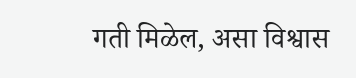गती मिळेल, असा विश्वास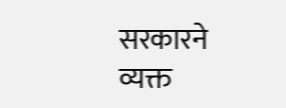सरकारने व्यक्त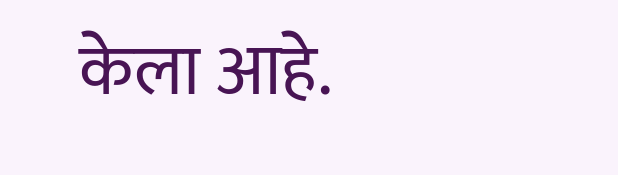केला आहे.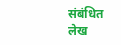संबंधित लेख